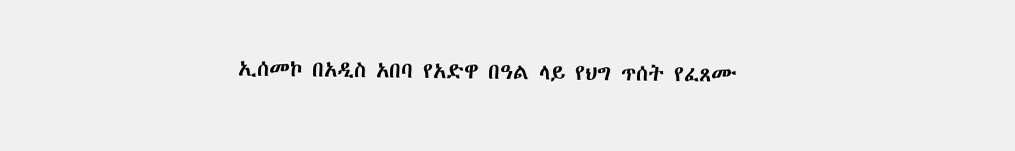ኢሰመኮ በአዲስ አበባ የአድዋ በዓል ላይ የህግ ጥሰት የፈጸሙ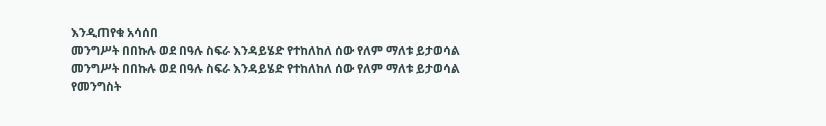እንዲጠየቁ አሳሰበ
መንግሥት በበኩሉ ወደ በዓሉ ስፍራ እንዳይሄድ የተከለከለ ሰው የለም ማለቱ ይታወሳል
መንግሥት በበኩሉ ወደ በዓሉ ስፍራ እንዳይሄድ የተከለከለ ሰው የለም ማለቱ ይታወሳል
የመንግስት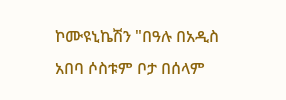ኮሙዩኒኬሽን "በዓሉ በአዲስ አበባ ሶስቱም ቦታ በሰላም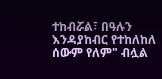ተከብሯል፣ በዓሉን እንዳያከብር የተከለከለ ሰውም የለም" ብሏል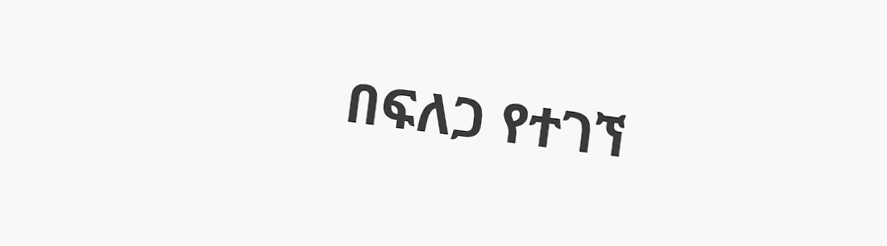በፍለጋ የተገኘ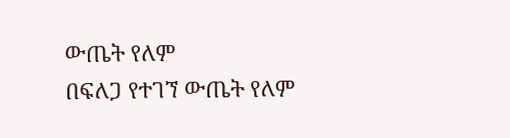ውጤት የለም
በፍለጋ የተገኘ ውጤት የለም